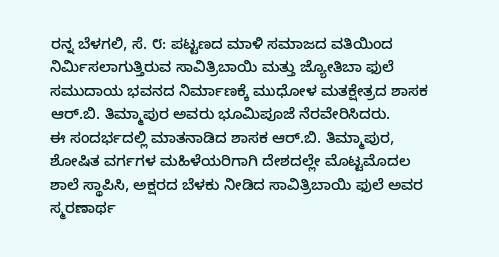ರನ್ನ ಬೆಳಗಲಿ, ಸೆ. ೮: ಪಟ್ಟಣದ ಮಾಳಿ ಸಮಾಜದ ವತಿಯಿಂದ ನಿರ್ಮಿಸಲಾಗುತ್ತಿರುವ ಸಾವಿತ್ರಿಬಾಯಿ ಮತ್ತು ಜ್ಯೋತಿಬಾ ಫುಲೆ ಸಮುದಾಯ ಭವನದ ನಿರ್ಮಾಣಕ್ಕೆ ಮುಧೋಳ ಮತಕ್ಷೇತ್ರದ ಶಾಸಕ ಆರ್.ಬಿ. ತಿಮ್ಮಾಪುರ ಅವರು ಭೂಮಿಪೂಜೆ ನೆರವೇರಿಸಿದರು.
ಈ ಸಂದರ್ಭದಲ್ಲಿ ಮಾತನಾಡಿದ ಶಾಸಕ ಆರ್.ಬಿ. ತಿಮ್ಮಾಪುರ, ಶೋಷಿತ ವರ್ಗಗಳ ಮಹಿಳೆಯರಿಗಾಗಿ ದೇಶದಲ್ಲೇ ಮೊಟ್ಟಮೊದಲ ಶಾಲೆ ಸ್ಥಾಪಿಸಿ, ಅಕ್ಷರದ ಬೆಳಕು ನೀಡಿದ ಸಾವಿತ್ರಿಬಾಯಿ ಫುಲೆ ಅವರ ಸ್ಮರಣಾರ್ಥ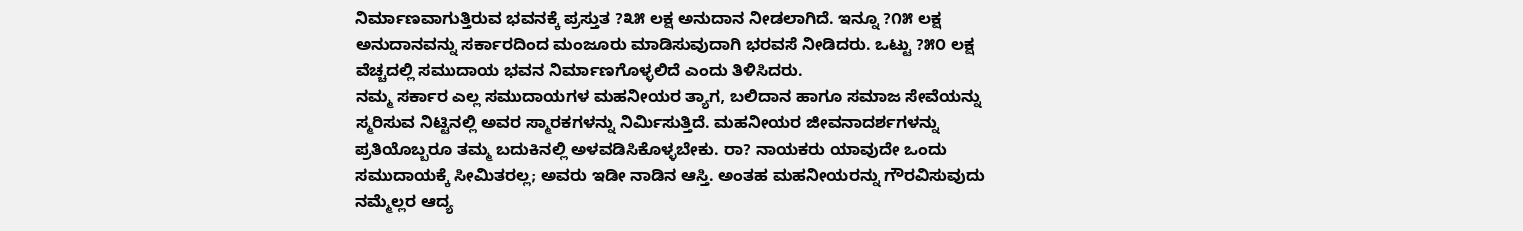ನಿರ್ಮಾಣವಾಗುತ್ತಿರುವ ಭವನಕ್ಕೆ ಪ್ರಸ್ತುತ ?೩೫ ಲಕ್ಷ ಅನುದಾನ ನೀಡಲಾಗಿದೆ. ಇನ್ನೂ ?೧೫ ಲಕ್ಷ ಅನುದಾನವನ್ನು ಸರ್ಕಾರದಿಂದ ಮಂಜೂರು ಮಾಡಿಸುವುದಾಗಿ ಭರವಸೆ ನೀಡಿದರು. ಒಟ್ಟು ?೫೦ ಲಕ್ಷ ವೆಚ್ಚದಲ್ಲಿ ಸಮುದಾಯ ಭವನ ನಿರ್ಮಾಣಗೊಳ್ಳಲಿದೆ ಎಂದು ತಿಳಿಸಿದರು.
ನಮ್ಮ ಸರ್ಕಾರ ಎಲ್ಲ ಸಮುದಾಯಗಳ ಮಹನೀಯರ ತ್ಯಾಗ, ಬಲಿದಾನ ಹಾಗೂ ಸಮಾಜ ಸೇವೆಯನ್ನು ಸ್ಮರಿಸುವ ನಿಟ್ಟಿನಲ್ಲಿ ಅವರ ಸ್ಮಾರಕಗಳನ್ನು ನಿರ್ಮಿಸುತ್ತಿದೆ. ಮಹನೀಯರ ಜೀವನಾದರ್ಶಗಳನ್ನು ಪ್ರತಿಯೊಬ್ಬರೂ ತಮ್ಮ ಬದುಕಿನಲ್ಲಿ ಅಳವಡಿಸಿಕೊಳ್ಳಬೇಕು. ರಾ? ನಾಯಕರು ಯಾವುದೇ ಒಂದು ಸಮುದಾಯಕ್ಕೆ ಸೀಮಿತರಲ್ಲ; ಅವರು ಇಡೀ ನಾಡಿನ ಆಸ್ತಿ. ಅಂತಹ ಮಹನೀಯರನ್ನು ಗೌರವಿಸುವುದು ನಮ್ಮೆಲ್ಲರ ಆದ್ಯ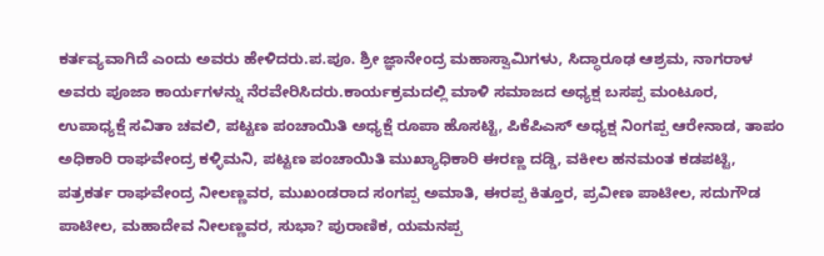ಕರ್ತವ್ಯವಾಗಿದೆ ಎಂದು ಅವರು ಹೇಳಿದರು.ಪ.ಪೂ. ಶ್ರೀ ಜ್ಞಾನೇಂದ್ರ ಮಹಾಸ್ವಾಮಿಗಳು, ಸಿದ್ಧಾರೂಢ ಆಶ್ರಮ, ನಾಗರಾಳ ಅವರು ಪೂಜಾ ಕಾರ್ಯಗಳನ್ನು ನೆರವೇರಿಸಿದರು.ಕಾರ್ಯಕ್ರಮದಲ್ಲಿ ಮಾಳಿ ಸಮಾಜದ ಅಧ್ಯಕ್ಷ ಬಸಪ್ಪ ಮಂಟೂರ, ಉಪಾಧ್ಯಕ್ಷೆ ಸವಿತಾ ಚವಲಿ, ಪಟ್ಟಣ ಪಂಚಾಯಿತಿ ಅಧ್ಯಕ್ಷೆ ರೂಪಾ ಹೊಸಟ್ಟಿ, ಪಿಕೆಪಿಎಸ್ ಅಧ್ಯಕ್ಷ ನಿಂಗಪ್ಪ ಆರೇನಾಡ, ತಾಪಂ ಅಧಿಕಾರಿ ರಾಘವೇಂದ್ರ ಕಳ್ಳಿಮನಿ, ಪಟ್ಟಣ ಪಂಚಾಯಿತಿ ಮುಖ್ಯಾಧಿಕಾರಿ ಈರಣ್ಣ ದಡ್ಡಿ, ವಕೀಲ ಹನಮಂತ ಕಡಪಟ್ಟಿ, ಪತ್ರಕರ್ತ ರಾಘವೇಂದ್ರ ನೀಲಣ್ಣವರ, ಮುಖಂಡರಾದ ಸಂಗಪ್ಪ ಅಮಾತಿ, ಈರಪ್ಪ ಕಿತ್ತೂರ, ಪ್ರವೀಣ ಪಾಟೀಲ, ಸದುಗೌಡ ಪಾಟೀಲ, ಮಹಾದೇವ ನೀಲಣ್ಣವರ, ಸುಭಾ? ಪುರಾಣಿಕ, ಯಮನಪ್ಪ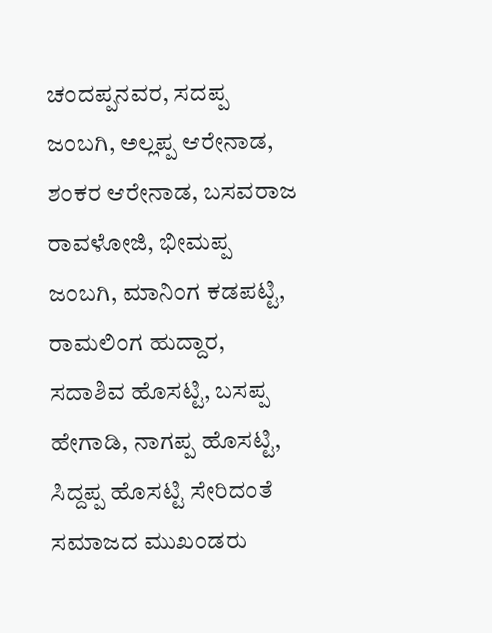ಚಂದಪ್ಪನವರ, ಸದಪ್ಪ ಜಂಬಗಿ, ಅಲ್ಲಪ್ಪ ಆರೇನಾಡ, ಶಂಕರ ಆರೇನಾಡ, ಬಸವರಾಜ ರಾವಳೋಜಿ, ಭೀಮಪ್ಪ ಜಂಬಗಿ, ಮಾನಿಂಗ ಕಡಪಟ್ಟಿ, ರಾಮಲಿಂಗ ಹುದ್ದಾರ, ಸದಾಶಿವ ಹೊಸಟ್ಟಿ, ಬಸಪ್ಪ ಹೇಗಾಡಿ, ನಾಗಪ್ಪ ಹೊಸಟ್ಟಿ, ಸಿದ್ದಪ್ಪ ಹೊಸಟ್ಟಿ ಸೇರಿದಂತೆ ಸಮಾಜದ ಮುಖಂಡರು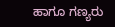ಹಾಗೂ ಗಣ್ಯರು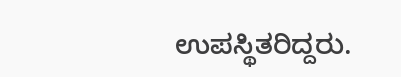ಉಪಸ್ಥಿತರಿದ್ದರು.